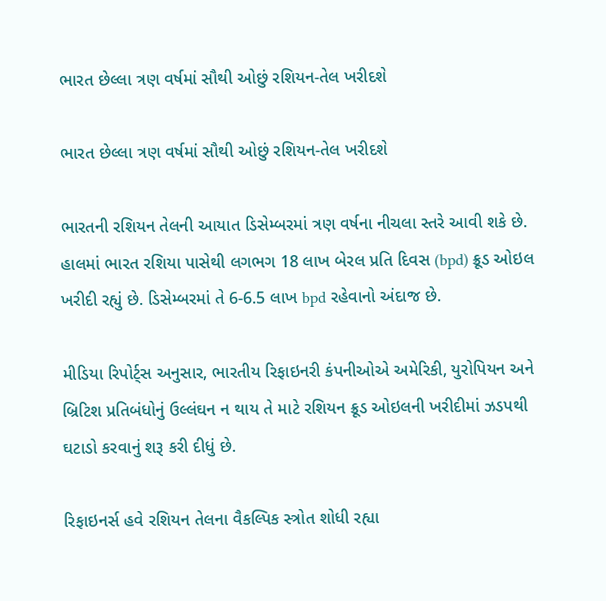ભારત છેલ્લા ત્રણ વર્ષમાં સૌથી ઓછું રશિયન-તેલ ખરીદશે

ભારત છેલ્લા ત્રણ વર્ષમાં સૌથી ઓછું રશિયન-તેલ ખરીદશે

ભારતની રશિયન તેલની આયાત ડિસેમ્બરમાં ત્રણ વર્ષના નીચલા સ્તરે આવી શકે છે. હાલમાં ભારત રશિયા પાસેથી લગભગ 18 લાખ બેરલ પ્રતિ દિવસ (bpd) ક્રૂડ ઓઇલ ખરીદી રહ્યું છે. ડિસેમ્બરમાં તે 6-6.5 લાખ bpd રહેવાનો અંદાજ છે.

મીડિયા રિપોર્ટ્સ અનુસાર, ભારતીય રિફાઇનરી કંપનીઓએ અમેરિકી, યુરોપિયન અને બ્રિટિશ પ્રતિબંધોનું ઉલ્લંઘન ન થાય તે માટે રશિયન ક્રૂડ ઓઇલની ખરીદીમાં ઝડપથી ઘટાડો કરવાનું શરૂ કરી દીધું છે.

રિફાઇનર્સ હવે રશિયન તેલના વૈકલ્પિક સ્ત્રોત શોધી રહ્યા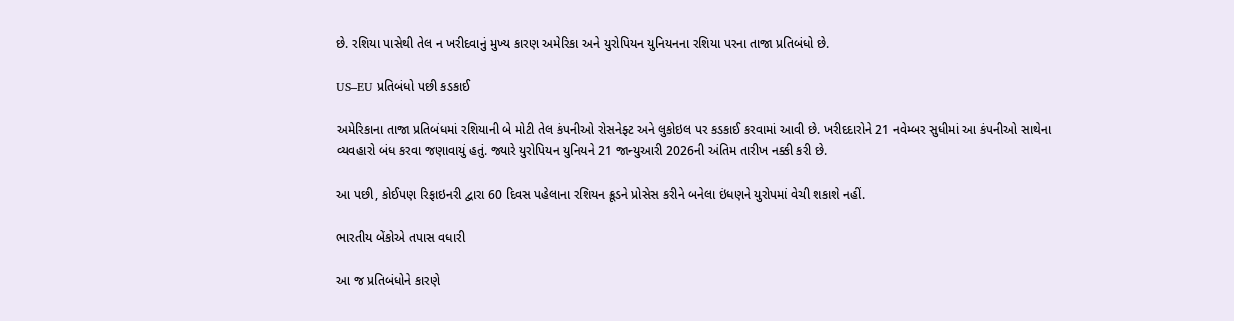છે. રશિયા પાસેથી તેલ ન ખરીદવાનું મુખ્ય કારણ અમેરિકા અને યુરોપિયન યુનિયનના રશિયા પરના તાજા પ્રતિબંધો છે.

US–EU પ્રતિબંધો પછી કડકાઈ

અમેરિકાના તાજા પ્રતિબંધમાં રશિયાની બે મોટી તેલ કંપનીઓ રોસનેફ્ટ અને લુકોઇલ પર કડકાઈ કરવામાં આવી છે. ખરીદદારોને 21 નવેમ્બર સુધીમાં આ કંપનીઓ સાથેના વ્યવહારો બંધ કરવા જણાવાયું હતું. જ્યારે યુરોપિયન યુનિયને 21 જાન્યુઆરી 2026ની અંતિમ તારીખ નક્કી કરી છે.

આ પછી, કોઈપણ રિફાઇનરી દ્વારા 60 દિવસ પહેલાના રશિયન ક્રૂડને પ્રોસેસ કરીને બનેલા ઇંધણને યુરોપમાં વેચી શકાશે નહીં.

ભારતીય બેંકોએ તપાસ વધારી

આ જ પ્રતિબંધોને કારણે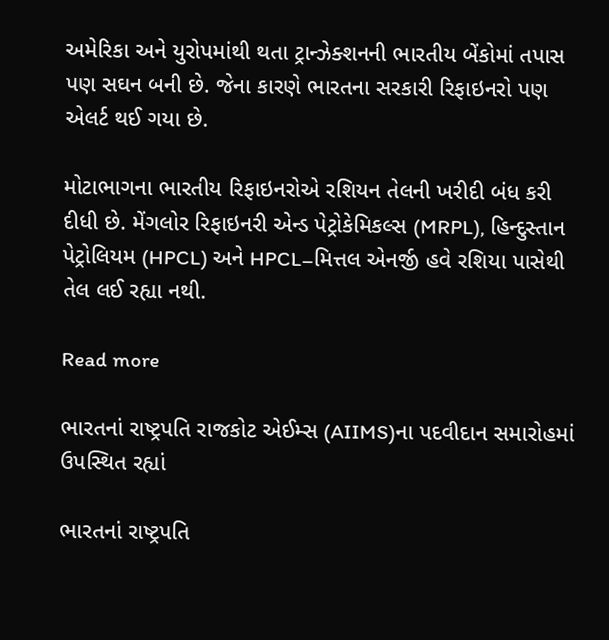અમેરિકા અને યુરોપમાંથી થતા ટ્રાન્ઝેક્શનની ભારતીય બેંકોમાં તપાસ પણ સઘન બની છે. જેના કારણે ભારતના સરકારી રિફાઇનરો પણ એલર્ટ થઈ ગયા છે.

મોટાભાગના ભારતીય રિફાઇનરોએ રશિયન તેલની ખરીદી બંધ કરી દીધી છે. મેંગલોર રિફાઇનરી એન્ડ પેટ્રોકેમિકલ્સ (MRPL), હિન્દુસ્તાન પેટ્રોલિયમ (HPCL) અને HPCL–મિત્તલ એનર્જી હવે રશિયા પાસેથી તેલ લઈ રહ્યા નથી.

Read more

ભારતનાં રાષ્ટ્રપતિ રાજકોટ એઈમ્સ (AIIMS)ના પદવીદાન સમારોહમાં ઉપસ્થિત રહ્યાં

ભારતનાં રાષ્ટ્રપતિ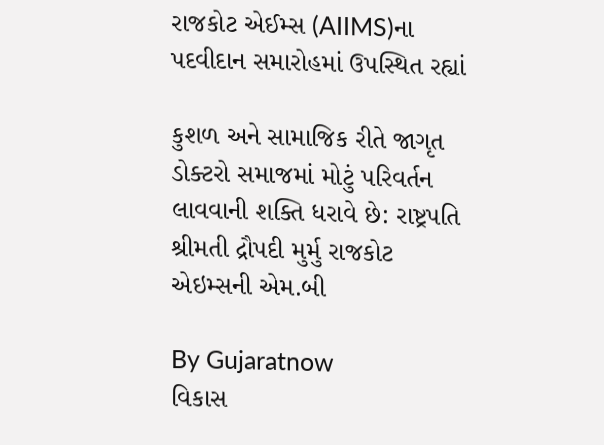રાજકોટ એઈમ્સ (AIIMS)ના પદવીદાન સમારોહમાં ઉપસ્થિત રહ્યાં

કુશળ અને સામાજિક રીતે જાગૃત ડોક્ટરો સમાજમાં મોટું પરિવર્તન લાવવાની શક્તિ ધરાવે છે: રાષ્ટ્રપતિ શ્રીમતી દ્રૌપદી મુર્મુ રાજકોટ એઇમ્સની એમ.બી

By Gujaratnow
વિકાસ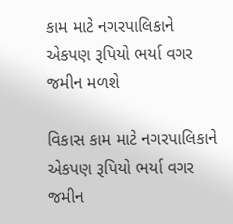કામ માટે નગરપાલિકાને એકપણ રૂપિયો ભર્યા વગર જમીન મળશે

વિકાસ કામ માટે નગરપાલિકાને એકપણ રૂપિયો ભર્યા વગર જમીન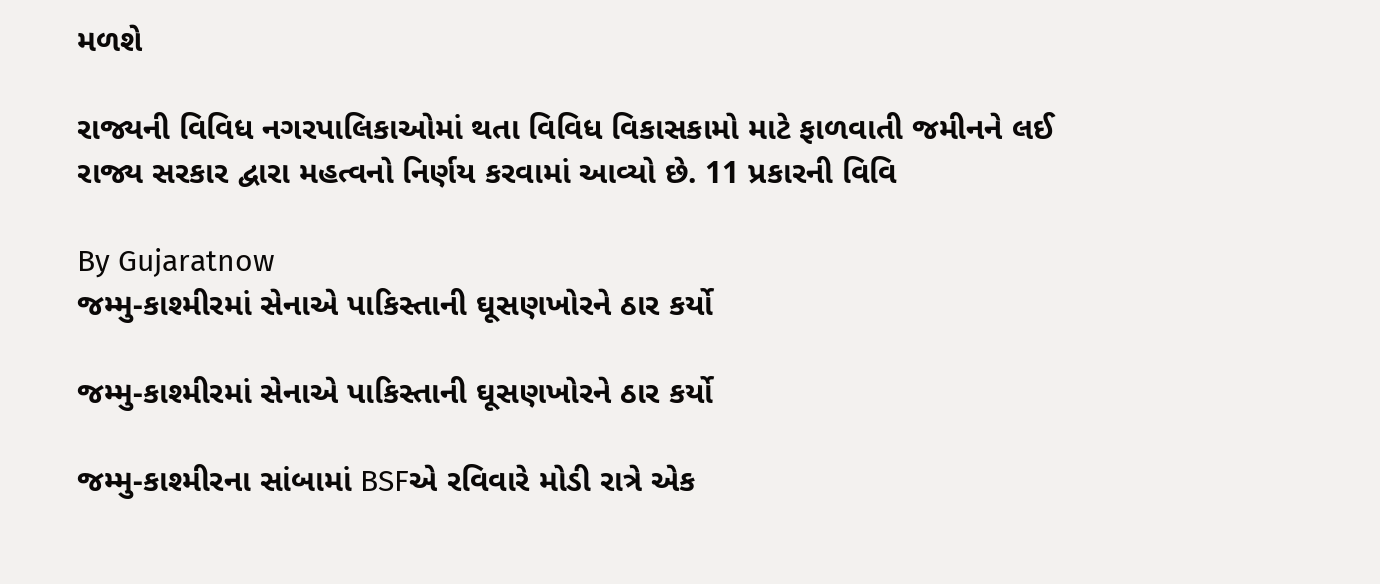મળશે

રાજ્યની વિવિધ નગરપાલિકાઓમાં થતા વિવિધ વિકાસકામો માટે ફાળવાતી જમીનને લઈ રાજ્ય સરકાર દ્વારા મહત્વનો નિર્ણય કરવામાં આવ્યો છે. 11 પ્રકારની વિવિ

By Gujaratnow
જમ્મુ-કાશ્મીરમાં સેનાએ પાકિસ્તાની ઘૂસણખોરને ઠાર કર્યો

જમ્મુ-કાશ્મીરમાં સેનાએ પાકિસ્તાની ઘૂસણખોરને ઠાર કર્યો

જમ્મુ-કાશ્મીરના સાંબામાં BSFએ રવિવારે મોડી રાત્રે એક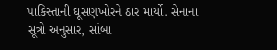પાકિસ્તાની ઘૂસણખોરને ઠાર માર્યો. સેનાના સૂત્રો અનુસાર, સાંબા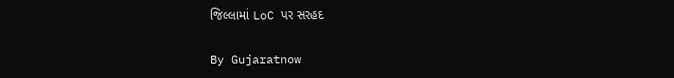જિલ્લામાં LoC પર સરહદ

By Gujaratnow